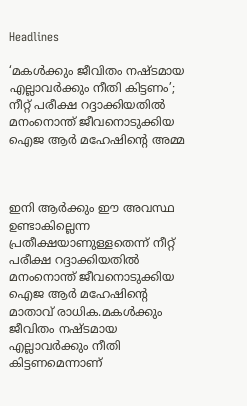Headlines

‘മകള്‍ക്കും ജീവിതം നഷ്ടമായ എല്ലാവര്‍ക്കും നീതി കിട്ടണം’; നീറ്റ് പരീക്ഷ റദ്ദാക്കിയതില്‍ മനംനൊന്ത് ജീവനൊടുക്കിയ ഐജ ആര്‍ മഹേഷിന്റെ അമ്മ



ഇനി ആര്‍ക്കും ഈ അവസ്ഥ ഉണ്ടാകില്ലെന്ന പ്രതീക്ഷയാണുള്ളതെന്ന് നീറ്റ് പരീക്ഷ റദ്ദാക്കിയതില്‍ മനംനൊന്ത് ജീവനൊടുക്കിയ ഐജ ആര്‍ മഹേഷിന്റെ മാതാവ് രാധിക.മകള്‍ക്കും ജീവിതം നഷ്ടമായ എല്ലാവര്‍ക്കും നീതി കിട്ടണമെന്നാണ്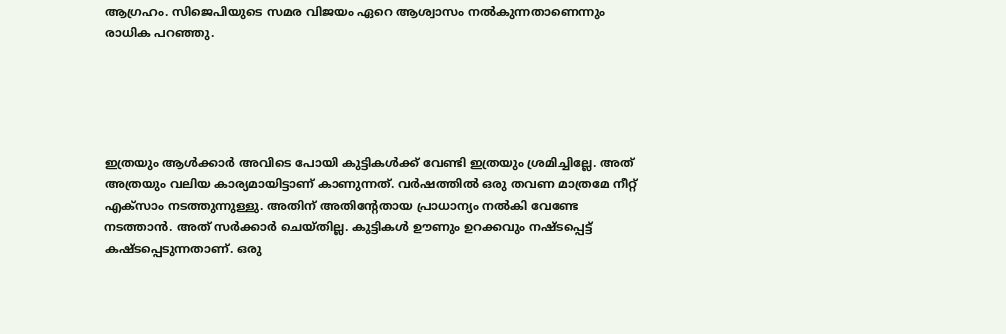ആഗ്രഹം. സിജെപിയുടെ സമര വിജയം ഏറെ ആശ്വാസം നല്‍കുന്നതാണെന്നും രാധിക പറഞ്ഞു.





ഇത്രയും ആള്‍ക്കാര്‍ അവിടെ പോയി കുട്ടികള്‍ക്ക് വേണ്ടി ഇത്രയും ശ്രമിച്ചില്ലേ. അത് അത്രയും വലിയ കാര്യമായിട്ടാണ് കാണുന്നത്. വര്‍ഷത്തില്‍ ഒരു തവണ മാത്രമേ നീറ്റ് എക്‌സാം നടത്തുന്നുള്ളു. അതിന് അതിന്റേതായ പ്രാധാന്യം നല്‍കി വേണ്ടേ നടത്താന്‍. അത് സര്‍ക്കാര്‍ ചെയ്തില്ല. കുട്ടികള്‍ ഊണും ഉറക്കവും നഷ്ടപ്പെട്ട് കഷ്ടപ്പെടുന്നതാണ്. ഒരു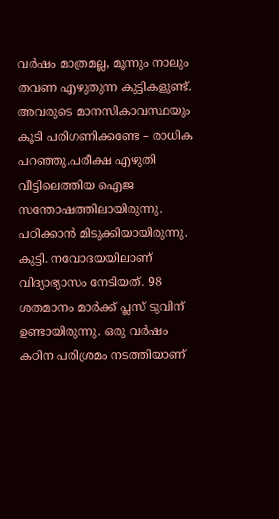വര്‍ഷം മാത്രമല്ല, മൂന്നും നാലും തവണ എഴുതുന്ന കുട്ടികളുണ്ട്. അവരുടെ മാനസികാവസ്ഥയും കൂടി പരിഗണിക്കണ്ടേ – രാധിക പറഞ്ഞു.പരീക്ഷ എഴുതി വീട്ടിലെത്തിയ ഐജ സന്തോഷത്തിലായിരുന്നു. പഠിക്കാന്‍ മിടുക്കിയായിരുന്നു. കുട്ടി. നവോദയയിലാണ് വിദ്യാഭ്യാസം നേടിയത്. 98 ശതമാനം മാര്‍ക്ക് പ്ലസ് ടുവിന് ഉണ്ടായിരുന്നു. ഒരു വര്‍ഷം കഠിന പരിശ്രമം നടത്തിയാണ്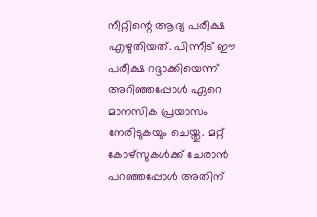നീറ്റിന്റെ ആദ്യ പരീക്ഷ എഴുതിയത്. പിന്നീട് ഈ പരീക്ഷ റദ്ദാക്കിയെന്ന് അറിഞ്ഞപ്പോള്‍ ഏറെ മാനസിക പ്രയാസം നേരിടുകയും ചെയ്തു. മറ്റ് കോഴ്‌സുകള്‍ക്ക് ചേരാന്‍ പറഞ്ഞപ്പോള്‍ അതിന്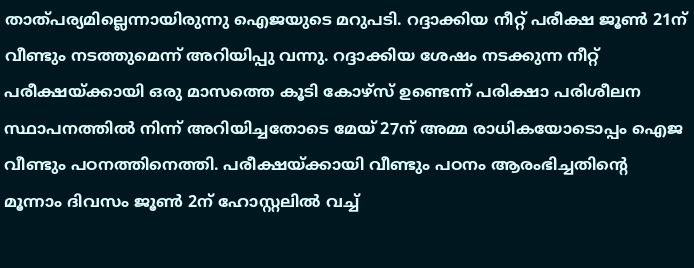താത്പര്യമില്ലെന്നായിരുന്നു ഐജയുടെ മറുപടി. റദ്ദാക്കിയ നീറ്റ് പരീക്ഷ ജൂണ്‍ 21ന് വീണ്ടും നടത്തുമെന്ന് അറിയിപ്പു വന്നു. റദ്ദാക്കിയ ശേഷം നടക്കുന്ന നീറ്റ് പരീക്ഷയ്ക്കായി ഒരു മാസത്തെ കൂടി കോഴ്‌സ് ഉണ്ടെന്ന് പരിക്ഷാ പരിശീലന സ്ഥാപനത്തില്‍ നിന്ന് അറിയിച്ചതോടെ മേയ് 27ന് അമ്മ രാധികയോടൊപ്പം ഐജ വീണ്ടും പഠനത്തിനെത്തി. പരീക്ഷയ്ക്കായി വീണ്ടും പഠനം ആരംഭിച്ചതിന്റെ മൂന്നാം ദിവസം ജൂണ്‍ 2ന് ഹോസ്റ്റലില്‍ വച്ച്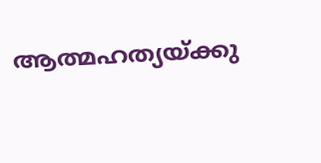ആത്മഹത്യയ്ക്കു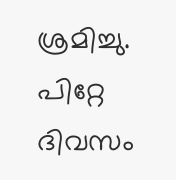ശ്രമിച്ചു. പിറ്റേ ദിവസം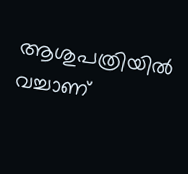ആശുപത്രിയില്‍ വച്ചാണ്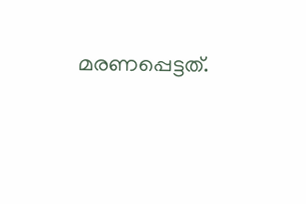മരണപ്പെട്ടത്.